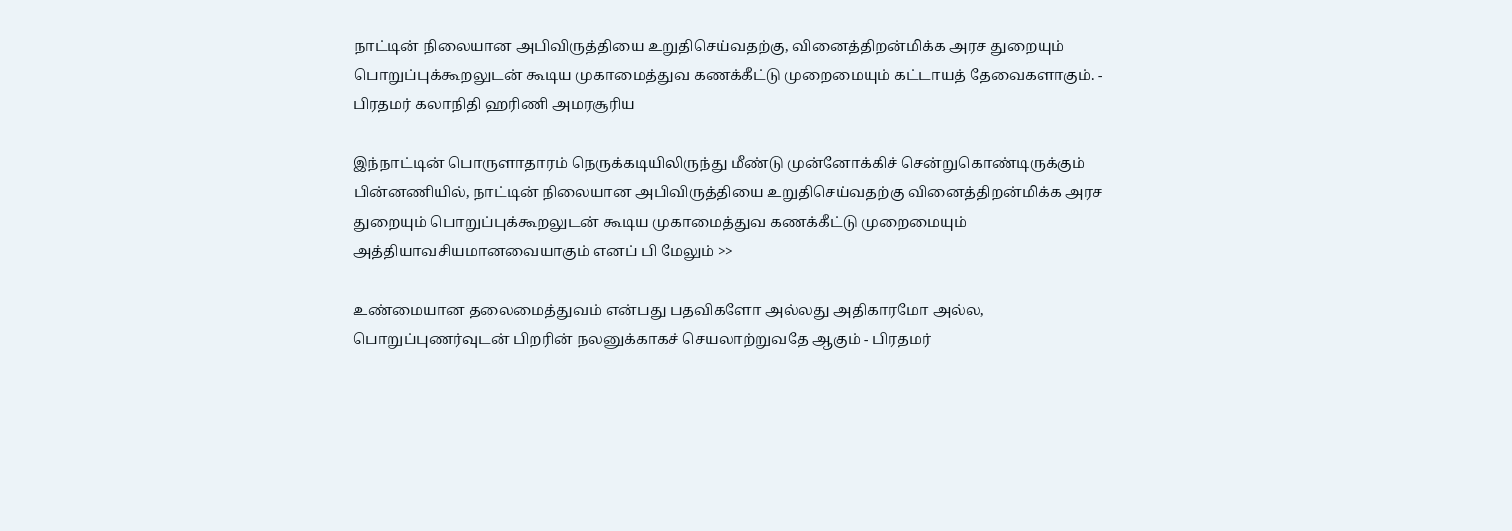நாட்டின் நிலையான அபிவிருத்தியை உறுதிசெய்வதற்கு, வினைத்திறன்மிக்க அரச துறையும் பொறுப்புக்கூறலுடன் கூடிய முகாமைத்துவ கணக்கீட்டு முறைமையும் கட்டாயத் தேவைகளாகும். - பிரதமர் கலாநிதி ஹரிணி அமரசூரிய

இந்நாட்டின் பொருளாதாரம் நெருக்கடியிலிருந்து மீண்டு முன்னோக்கிச் சென்றுகொண்டிருக்கும் பின்னணியில், நாட்டின் நிலையான அபிவிருத்தியை உறுதிசெய்வதற்கு வினைத்திறன்மிக்க அரச துறையும் பொறுப்புக்கூறலுடன் கூடிய முகாமைத்துவ கணக்கீட்டு முறைமையும் அத்தியாவசியமானவையாகும் எனப் பி மேலும் >>

உண்மையான தலைமைத்துவம் என்பது பதவிகளோ அல்லது அதிகாரமோ அல்ல, பொறுப்புணர்வுடன் பிறரின் நலனுக்காகச் செயலாற்றுவதே ஆகும் - பிரதமர்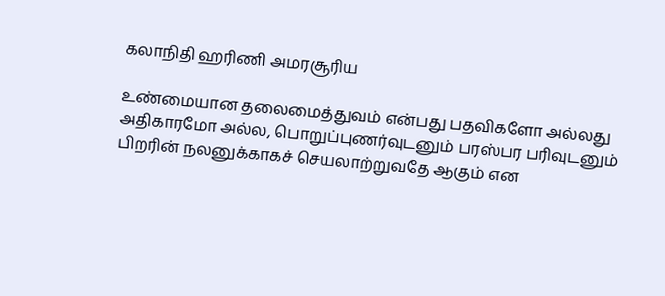கலாநிதி ஹரிணி அமரசூரிய

உண்மையான தலைமைத்துவம் என்பது பதவிகளோ அல்லது அதிகாரமோ அல்ல, பொறுப்புணர்வுடனும் பரஸ்பர பரிவுடனும் பிறரின் நலனுக்காகச் செயலாற்றுவதே ஆகும் என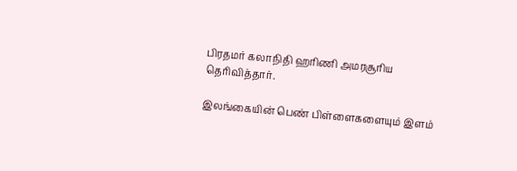பிரதமர் கலாநிதி ஹரிணி அமரசூரிய தெரிவித்தார்.

இலங்கையின் பெண் பிள்ளைகளையும் இளம்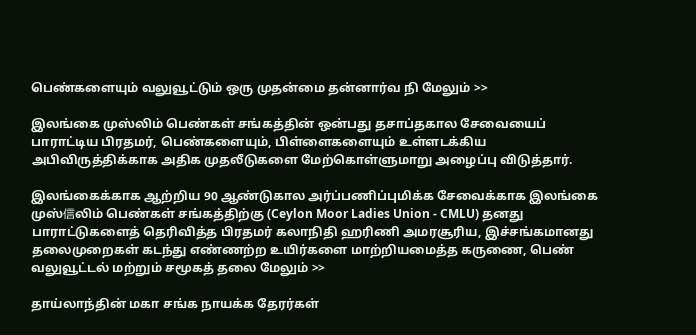பெண்களையும் வலுவூட்டும் ஒரு முதன்மை தன்னார்வ நி மேலும் >>

இலங்கை முஸ்லிம் பெண்கள் சங்கத்தின் ஒன்பது தசாப்தகால சேவையைப் பாராட்டிய பிரதமர், பெண்களையும், பிள்ளைகளையும் உள்ளடக்கிய அபிவிருத்திக்காக அதிக முதலீடுகளை மேற்கொள்ளுமாறு அழைப்பு விடுத்தார்.

இலங்கைக்காக ஆற்றிய 90 ஆண்டுகால அர்ப்பணிப்புமிக்க சேவைக்காக இலங்கை முஸ்信லிம் பெண்கள் சங்கத்திற்கு (Ceylon Moor Ladies Union - CMLU) தனது பாராட்டுகளைத் தெரிவித்த பிரதமர் கலாநிதி ஹரிணி அமரசூரிய, இச்சங்கமானது தலைமுறைகள் கடந்து எண்ணற்ற உயிர்களை மாற்றியமைத்த கருணை, பெண் வலுவூட்டல் மற்றும் சமூகத் தலை மேலும் >>

தாய்லாந்தின் மகா சங்க நாயக்க தேரர்கள்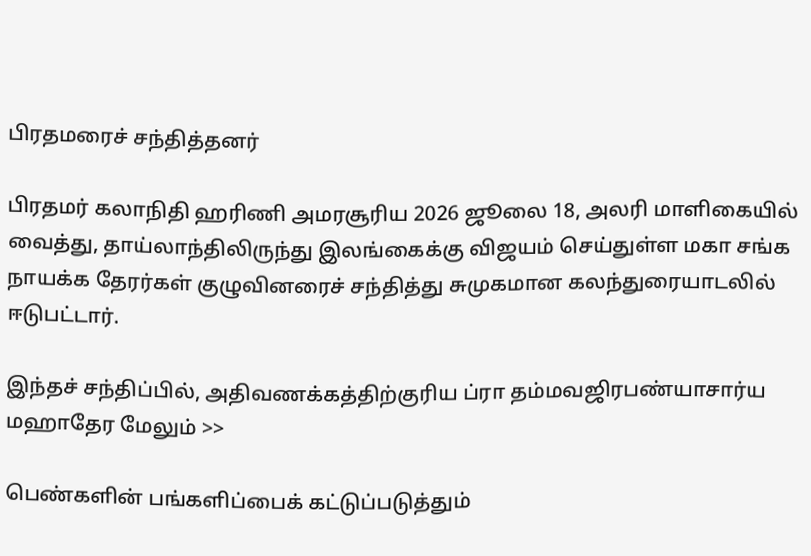பிரதமரைச் சந்தித்தனர்

பிரதமர் கலாநிதி ஹரிணி அமரசூரிய 2026 ஜூலை 18, அலரி மாளிகையில் வைத்து, தாய்லாந்திலிருந்து இலங்கைக்கு விஜயம் செய்துள்ள மகா சங்க நாயக்க தேரர்கள் குழுவினரைச் சந்தித்து சுமுகமான கலந்துரையாடலில் ஈடுபட்டார்.

இந்தச் சந்திப்பில், அதிவணக்கத்திற்குரிய ப்ரா தம்மவஜிரபண்யாசார்ய மஹாதேர மேலும் >>

பெண்களின் பங்களிப்பைக் கட்டுப்படுத்தும்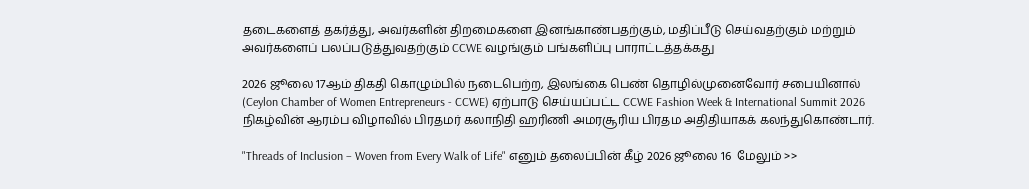தடைகளைத் தகர்த்து, அவர்களின் திறமைகளை இனங்காண்பதற்கும், மதிப்பீடு செய்வதற்கும் மற்றும் அவர்களைப் பலப்படுத்துவதற்கும் CCWE வழங்கும் பங்களிப்பு பாராட்டத்தக்கது

2026 ஜூலை 17ஆம் திகதி கொழும்பில் நடைபெற்ற, இலங்கை பெண் தொழில்முனைவோர் சபையினால் (Ceylon Chamber of Women Entrepreneurs - CCWE) ஏற்பாடு செய்யப்பட்ட CCWE Fashion Week & International Summit 2026 நிகழ்வின் ஆரம்ப விழாவில் பிரதமர் கலாநிதி ஹரிணி அமரசூரிய பிரதம அதிதியாகக் கலந்துகொண்டார்.

"Threads of Inclusion – Woven from Every Walk of Life" எனும் தலைப்பின் கீழ் 2026 ஜூலை 16  மேலும் >>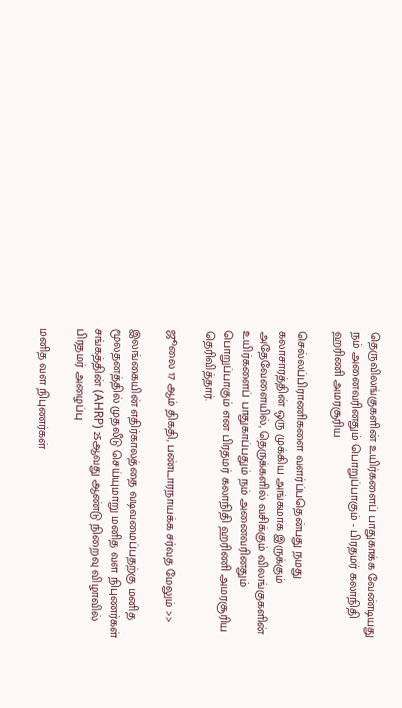தெருவிலங்குகளின் உயிர்களைப் பாதுகாக்க வேண்டியது நம் அனைவரினதும் பொறுப்பாகும் - பிரதமர் கலாநிதி ஹரிணி அமரசூரிய

செல்லப்பிராணிகளை வளர்ப்பதென்பது நமது கலாசாரத்தின் ஒரு முக்கிய அங்கமாக இருக்கும் அதேவேளையில், தெருக்களில் வசிக்கும் விலங்குகளின் உயிர்களைப் பாதுகாப்பதும் நம் அனைவரினதும் பொறுப்பாகும் என பிரதமர் கலாநிதி ஹரிணி அமரசூரிய தெரிவித்தார்.

ஜூலை 17 ஆம் திகதி, பண்டாரநாயக்க சர்வத மேலும் >>

இலங்கையின் எதிர்காலத்தை வடிவமைப்பதற்கு மனித மூலதனத்தில் முதலீடு செய்யுமாறு மனித வள நிபுணர்கள் சங்கத்தின் (AHRP) 25ஆவது ஆண்டு நிறைவு விழாவில் பிரதமர் அழைப்பு

மனித வள நிபுணர்கள்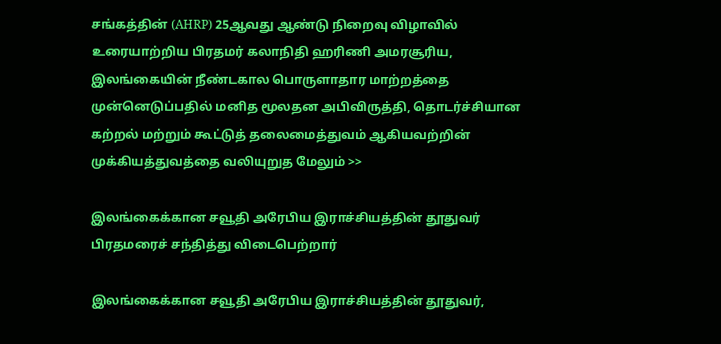சங்கத்தின் (AHRP) 25ஆவது ஆண்டு நிறைவு விழாவில் உரையாற்றிய பிரதமர் கலாநிதி ஹரிணி அமரசூரிய, இலங்கையின் நீண்டகால பொருளாதார மாற்றத்தை முன்னெடுப்பதில் மனித மூலதன அபிவிருத்தி, தொடர்ச்சியான கற்றல் மற்றும் கூட்டுத் தலைமைத்துவம் ஆகியவற்றின் முக்கியத்துவத்தை வலியுறுத மேலும் >>

இலங்கைக்கான சவூதி அரேபிய இராச்சியத்தின் தூதுவர் பிரதமரைச் சந்தித்து விடைபெற்றார்

இலங்கைக்கான சவூதி அரேபிய இராச்சியத்தின் தூதுவர்,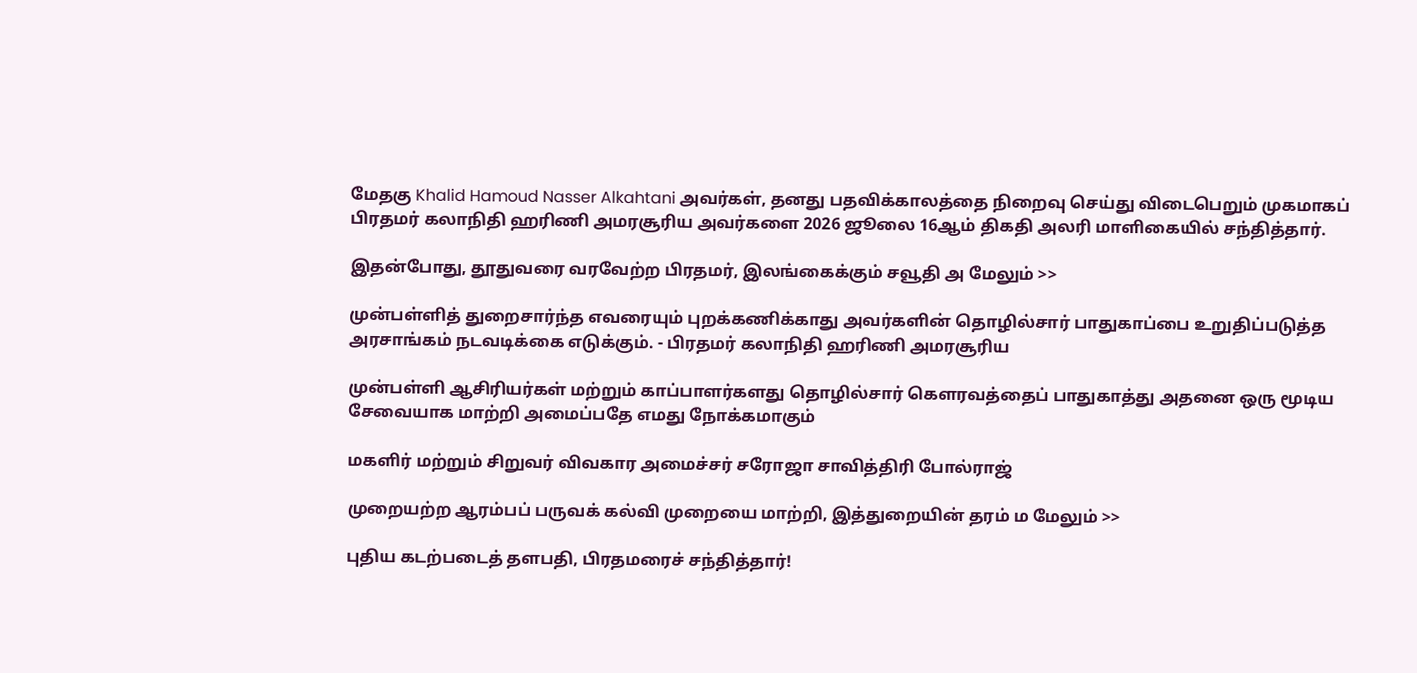மேதகு Khalid Hamoud Nasser Alkahtani அவர்கள், தனது பதவிக்காலத்தை நிறைவு செய்து விடைபெறும் முகமாகப் பிரதமர் கலாநிதி ஹரிணி அமரசூரிய அவர்களை 2026 ஜூலை 16ஆம் திகதி அலரி மாளிகையில் சந்தித்தார்.

இதன்போது, தூதுவரை வரவேற்ற பிரதமர், இலங்கைக்கும் சவூதி அ மேலும் >>

முன்பள்ளித் துறைசார்ந்த எவரையும் புறக்கணிக்காது அவர்களின் தொழில்சார் பாதுகாப்பை உறுதிப்படுத்த அரசாங்கம் நடவடிக்கை எடுக்கும். - பிரதமர் கலாநிதி ஹரிணி அமரசூரிய

முன்பள்ளி ஆசிரியர்கள் மற்றும் காப்பாளர்களது தொழில்சார் கௌரவத்தைப் பாதுகாத்து அதனை ஒரு மூடிய சேவையாக மாற்றி அமைப்பதே எமது நோக்கமாகும்

மகளிர் மற்றும் சிறுவர் விவகார அமைச்சர் சரோஜா சாவித்திரி போல்ராஜ்

முறையற்ற ஆரம்பப் பருவக் கல்வி முறையை மாற்றி, இத்துறையின் தரம் ம மேலும் >>

புதிய கடற்படைத் தளபதி, பிரதமரைச் சந்தித்தார்!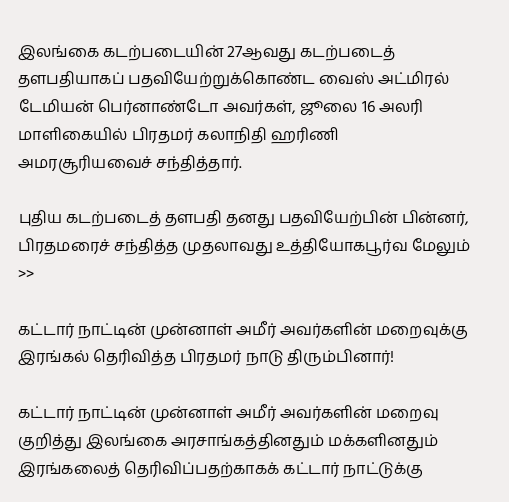இலங்கை கடற்படையின் 27ஆவது கடற்படைத் தளபதியாகப் பதவியேற்றுக்கொண்ட வைஸ் அட்மிரல் டேமியன் பெர்னாண்டோ அவர்கள், ஜூலை 16 அலரி மாளிகையில் பிரதமர் கலாநிதி ஹரிணி அமரசூரியவைச் சந்தித்தார்.

புதிய கடற்படைத் தளபதி தனது பதவியேற்பின் பின்னர், பிரதமரைச் சந்தித்த முதலாவது உத்தியோகபூர்வ மேலும் >>

கட்டார் நாட்டின் முன்னாள் அமீர் அவர்களின் மறைவுக்கு இரங்கல் தெரிவித்த பிரதமர் நாடு திரும்பினார்!

கட்டார் நாட்டின் முன்னாள் அமீர் அவர்களின் மறைவு குறித்து இலங்கை அரசாங்கத்தினதும் மக்களினதும் இரங்கலைத் தெரிவிப்பதற்காகக் கட்டார் நாட்டுக்கு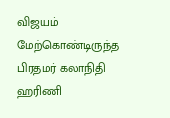விஜயம் மேற்கொண்டிருந்த பிரதமர் கலாநிதி ஹரிணி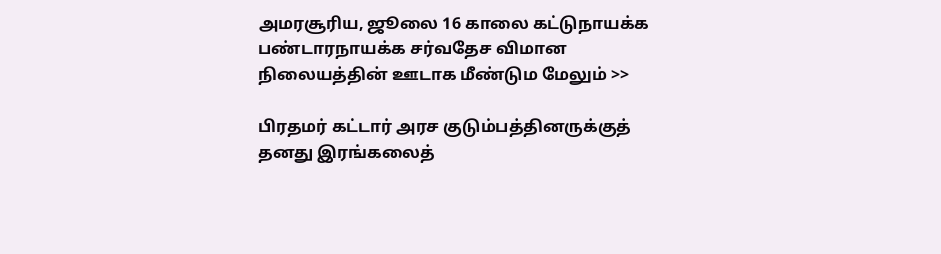அமரசூரிய, ஜூலை 16 காலை கட்டுநாயக்க பண்டாரநாயக்க சர்வதேச விமான நிலையத்தின் ஊடாக மீண்டும மேலும் >>

பிரதமர் கட்டார் அரச குடும்பத்தினருக்குத் தனது இரங்கலைத்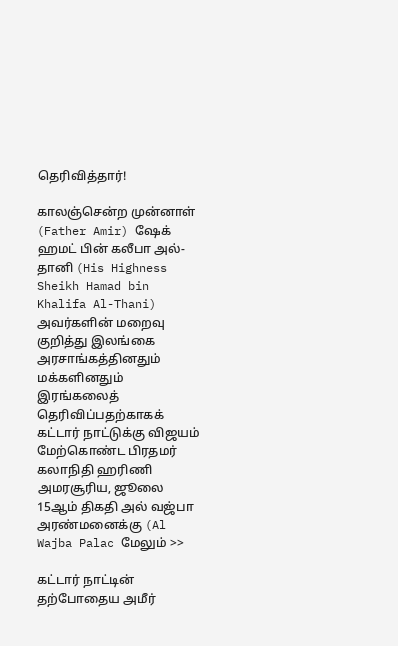தெரிவித்தார்!

காலஞ்சென்ற முன்னாள் (Father Amir) ஷேக் ஹமட் பின் கலீபா அல்-தானி (His Highness Sheikh Hamad bin Khalifa Al-Thani) அவர்களின் மறைவு குறித்து இலங்கை அரசாங்கத்தினதும் மக்களினதும் இரங்கலைத் தெரிவிப்பதற்காகக் கட்டார் நாட்டுக்கு விஜயம் மேற்கொண்ட பிரதமர் கலாநிதி ஹரிணி அமரசூரிய, ஜூலை 15ஆம் திகதி அல் வஜ்பா அரண்மனைக்கு (Al Wajba Palac மேலும் >>

கட்டார் நாட்டின் தற்போதைய அமீர்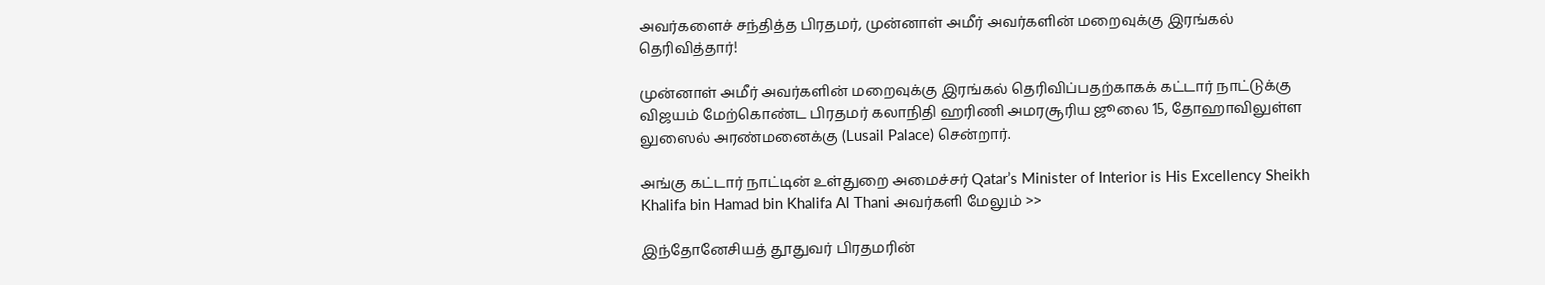அவர்களைச் சந்தித்த பிரதமர், முன்னாள் அமீர் அவர்களின் மறைவுக்கு இரங்கல் தெரிவித்தார்!

முன்னாள் அமீர் அவர்களின் மறைவுக்கு இரங்கல் தெரிவிப்பதற்காகக் கட்டார் நாட்டுக்கு விஜயம் மேற்கொண்ட பிரதமர் கலாநிதி ஹரிணி அமரசூரிய ஜூலை 15, தோஹாவிலுள்ள லுஸைல் அரண்மனைக்கு (Lusail Palace) சென்றார்.

அங்கு கட்டார் நாட்டின் உள்துறை அமைச்சர் Qatar’s Minister of Interior is His Excellency Sheikh Khalifa bin Hamad bin Khalifa Al Thani அவர்களி மேலும் >>

இந்தோனேசியத் தூதுவர் பிரதமரின்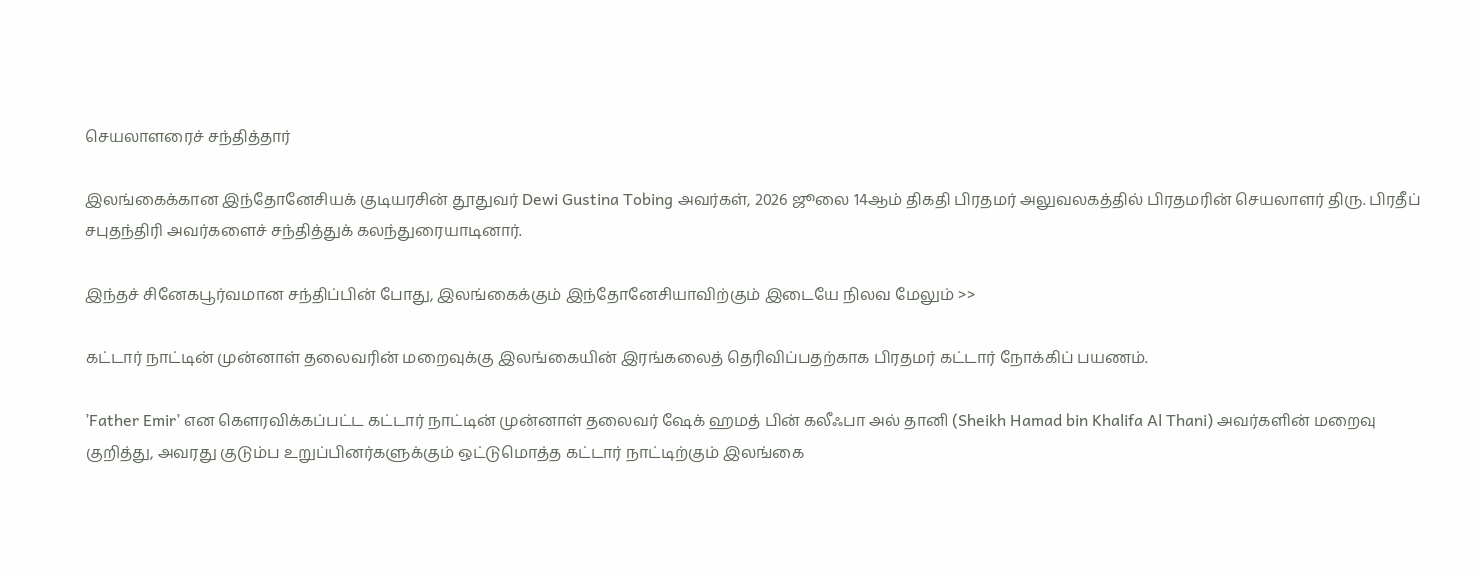செயலாளரைச் சந்தித்தார்

இலங்கைக்கான இந்தோனேசியக் குடியரசின் தூதுவர் Dewi Gustina Tobing அவர்கள், 2026 ஜூலை 14ஆம் திகதி பிரதமர் அலுவலகத்தில் பிரதமரின் செயலாளர் திரு. பிரதீப் சபுதந்திரி அவர்களைச் சந்தித்துக் கலந்துரையாடினார்.

இந்தச் சினேகபூர்வமான சந்திப்பின் போது, இலங்கைக்கும் இந்தோனேசியாவிற்கும் இடையே நிலவ மேலும் >>

கட்டார் நாட்டின் முன்னாள் தலைவரின் மறைவுக்கு இலங்கையின் இரங்கலைத் தெரிவிப்பதற்காக பிரதமர் கட்டார் நோக்கிப் பயணம்.

’Father Emir’ என கௌரவிக்கப்பட்ட கட்டார் நாட்டின் முன்னாள் தலைவர் ஷேக் ஹமத் பின் கலீஃபா அல் தானி (Sheikh Hamad bin Khalifa Al Thani) அவர்களின் மறைவு குறித்து, அவரது குடும்ப உறுப்பினர்களுக்கும் ஒட்டுமொத்த கட்டார் நாட்டிற்கும் இலங்கை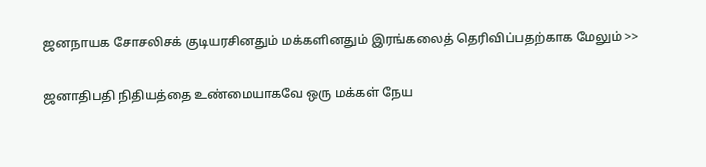ஜனநாயக சோசலிசக் குடியரசினதும் மக்களினதும் இரங்கலைத் தெரிவிப்பதற்காக மேலும் >>

ஜனாதிபதி நிதியத்தை உண்மையாகவே ஒரு மக்கள் நேய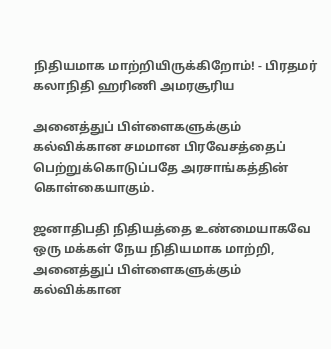நிதியமாக மாற்றியிருக்கிறோம்! - பிரதமர் கலாநிதி ஹரிணி அமரசூரிய

அனைத்துப் பிள்ளைகளுக்கும் கல்விக்கான சமமான பிரவேசத்தைப் பெற்றுக்கொடுப்பதே அரசாங்கத்தின் கொள்கையாகும்.

ஜனாதிபதி நிதியத்தை உண்மையாகவே ஒரு மக்கள் நேய நிதியமாக மாற்றி, அனைத்துப் பிள்ளைகளுக்கும் கல்விக்கான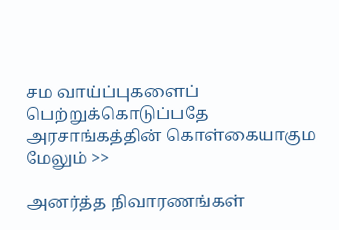சம வாய்ப்புகளைப் பெற்றுக்கொடுப்பதே அரசாங்கத்தின் கொள்கையாகும மேலும் >>

அனர்த்த நிவாரணங்கள்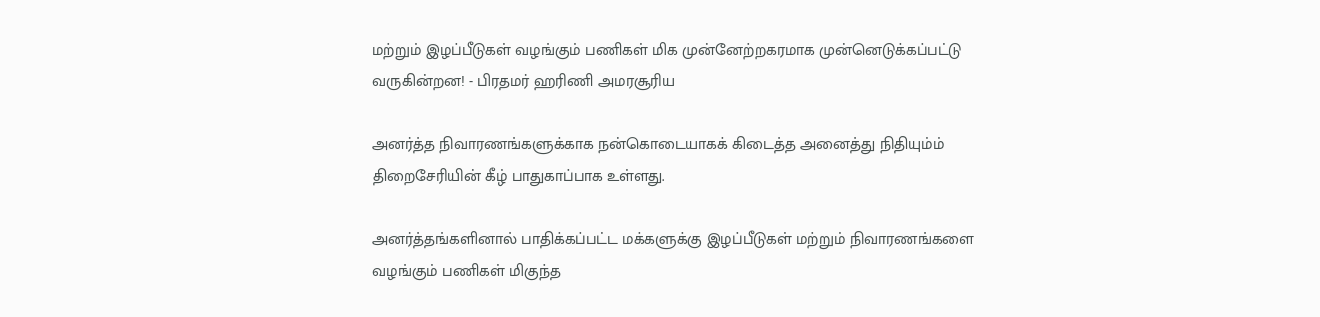மற்றும் இழப்பீடுகள் வழங்கும் பணிகள் மிக முன்னேற்றகரமாக முன்னெடுக்கப்பட்டு வருகின்றன! - பிரதமர் ஹரிணி அமரசூரிய

அனர்த்த நிவாரணங்களுக்காக நன்கொடையாகக் கிடைத்த அனைத்து நிதியும்ம் திறைசேரியின் கீழ் பாதுகாப்பாக உள்ளது.

அனர்த்தங்களினால் பாதிக்கப்பட்ட மக்களுக்கு இழப்பீடுகள் மற்றும் நிவாரணங்களை வழங்கும் பணிகள் மிகுந்த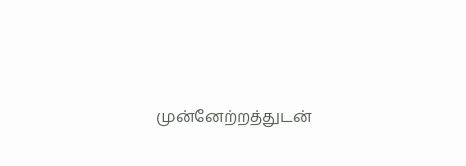முன்னேற்றத்துடன்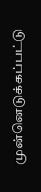முன்னெடுக்கப்பட்டு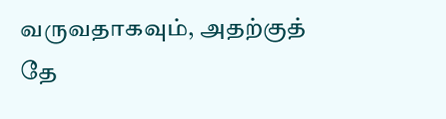வருவதாகவும், அதற்குத் தே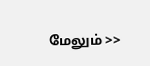மேலும் >>